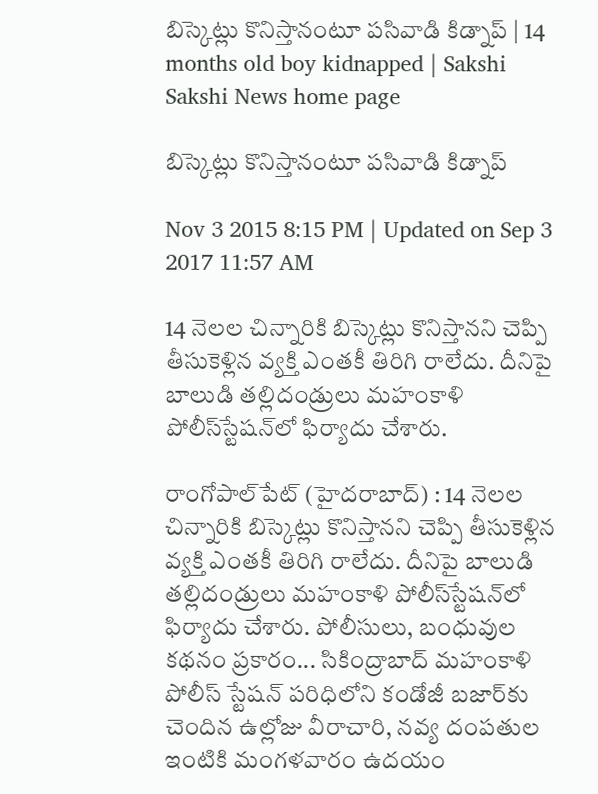బిస్కెట్లు కొనిస్తానంటూ పసివాడి కిడ్నాప్ | 14 months old boy kidnapped | Sakshi
Sakshi News home page

బిస్కెట్లు కొనిస్తానంటూ పసివాడి కిడ్నాప్

Nov 3 2015 8:15 PM | Updated on Sep 3 2017 11:57 AM

14 నెలల చిన్నారికి బిస్కెట్లు కొనిస్తానని చెప్పి తీసుకెళ్లిన వ్యక్తి ఎంతకీ తిరిగి రాలేదు. దీనిపై బాలుడి తల్లిదండ్రులు మహంకాళి పోలీస్‌స్టేషన్‌లో ఫిర్యాదు చేశారు.

రాంగోపాల్‌పేట్ (హైదరాబాద్) : 14 నెలల చిన్నారికి బిస్కెట్లు కొనిస్తానని చెప్పి తీసుకెళ్లిన వ్యక్తి ఎంతకీ తిరిగి రాలేదు. దీనిపై బాలుడి తల్లిదండ్రులు మహంకాళి పోలీస్‌స్టేషన్‌లో ఫిర్యాదు చేశారు. పోలీసులు, బంధువుల కథనం ప్రకారం... సికింద్రాబాద్ మహంకాళి పోలీస్ స్టేషన్ పరిధిలోని కండోజీ బజార్‌కు చెందిన ఉల్లోజు వీరాచారి, నవ్య దంపతుల ఇంటికి మంగళవారం ఉదయం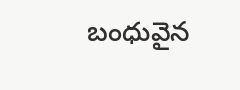బంధువైన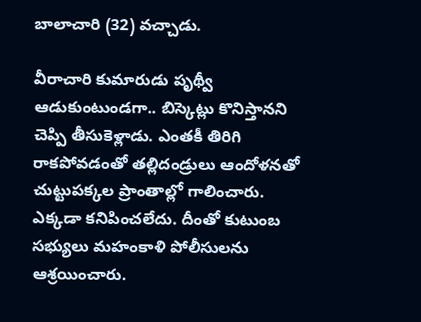బాలాచారి (32) వచ్చాడు.

వీరాచారి కుమారుడు పృథ్వీ ఆడుకుంటుండగా.. బిస్కెట్లు కొనిస్తానని చెప్పి తీసుకెళ్లాడు. ఎంతకీ తిరిగి రాకపోవడంతో తల్లిదండ్రులు ఆందోళనతో చుట్టుపక్కల ప్రాంతాల్లో గాలించారు. ఎక్కడా కనిపించలేదు. దీంతో కుటుంబ సభ్యులు మహంకాళి పోలీసులను ఆశ్రయించారు.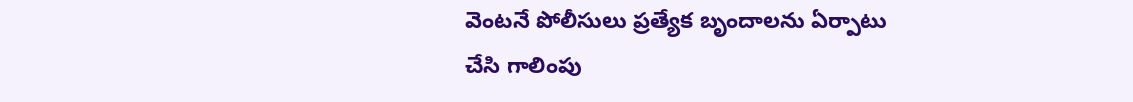వెంటనే పోలీసులు ప్రత్యేక బృందాలను ఏర్పాటు చేసి గాలింపు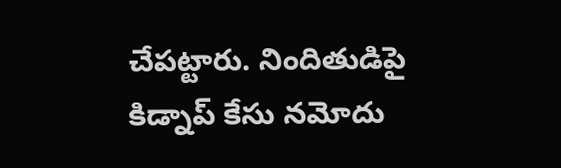చేపట్టారు. నిందితుడిపై కిడ్నాప్ కేసు నమోదు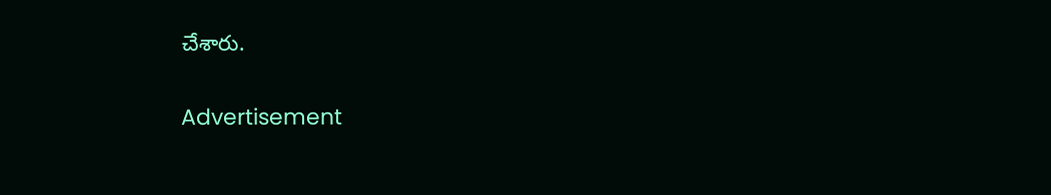చేశారు.

Advertisement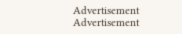Advertisement
Advertisement